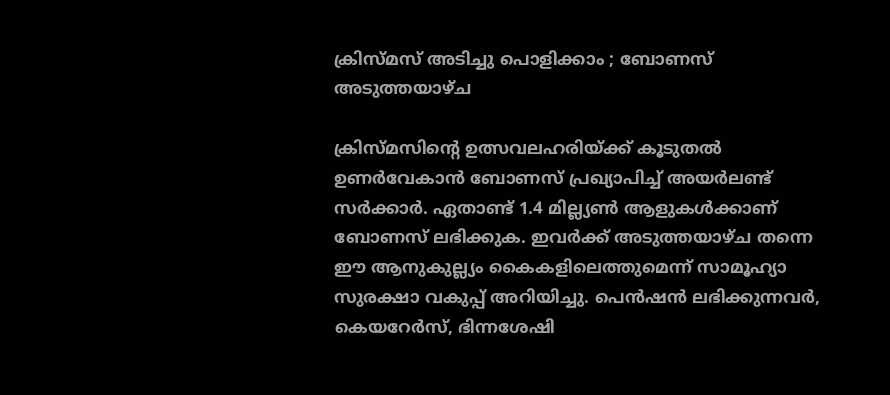ക്രിസ്മസ് അടിച്ചു പൊളിക്കാം ; ബോണസ് അടുത്തയാഴ്ച

ക്രിസ്മസിന്റെ ഉത്സവലഹരിയ്ക്ക് കൂടുതല്‍ ഉണര്‍വേകാന്‍ ബോണസ് പ്രഖ്യാപിച്ച് അയര്‍ലണ്ട് സര്‍ക്കാര്‍. ഏതാണ്ട് 1.4 മില്ല്യണ്‍ ആളുകള്‍ക്കാണ് ബോണസ് ലഭിക്കുക. ഇവര്‍ക്ക് അടുത്തയാഴ്ച തന്നെ ഈ ആനുകുല്ല്യം കൈകളിലെത്തുമെന്ന് സാമൂഹ്യാ സുരക്ഷാ വകുപ്പ് അറിയിച്ചു. പെന്‍ഷന്‍ ലഭിക്കുന്നവര്‍, കെയറേര്‍സ്, ഭിന്നശേഷി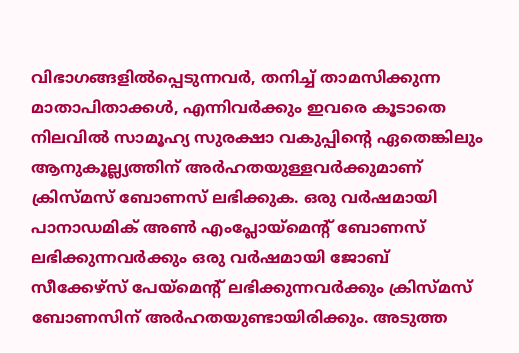വിഭാഗങ്ങളില്‍പ്പെടുന്നവര്‍, തനിച്ച് താമസിക്കുന്ന മാതാപിതാക്കള്‍, എന്നിവര്‍ക്കും ഇവരെ കൂടാതെ നിലവില്‍ സാമൂഹ്യ സുരക്ഷാ വകുപ്പിന്റെ ഏതെങ്കിലും ആനുകൂല്ല്യത്തിന് അര്‍ഹതയുള്ളവര്‍ക്കുമാണ് ക്രിസ്മസ് ബോണസ് ലഭിക്കുക. ഒരു വര്‍ഷമായി പാനാഡമിക് അണ്‍ എംപ്ലോയ്‌മെന്റ് ബോണസ് ലഭിക്കുന്നവര്‍ക്കും ഒരു വര്‍ഷമായി ജോബ് സീക്കേഴ്‌സ് പേയ്‌മെന്റ് ലഭിക്കുന്നവര്‍ക്കും ക്രിസ്മസ് ബോണസിന് അര്‍ഹതയുണ്ടായിരിക്കും. അടുത്ത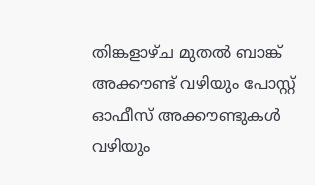തിങ്കളാഴ്ച മുതല്‍ ബാങ്ക് അക്കൗണ്ട് വഴിയും പോസ്റ്റ് ഓഫീസ് അക്കൗണ്ടുകള്‍ വഴിയും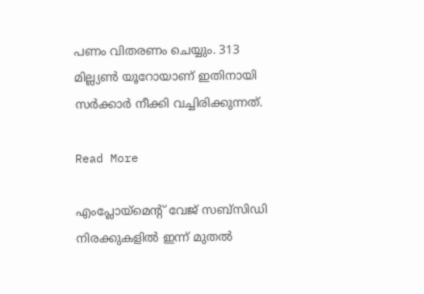പണം വിതരണം ചെയ്യും. 313 മില്ല്യണ്‍ യൂറോയാണ് ഇതിനായി സര്‍ക്കാര്‍ നീക്കി വച്ചിരിക്കുന്നത്.

Read More

എംപ്ലോയ്‌മെന്റ് വേജ് സബ്‌സിഡി നിരക്കുകളില്‍ ഇന്ന് മുതല്‍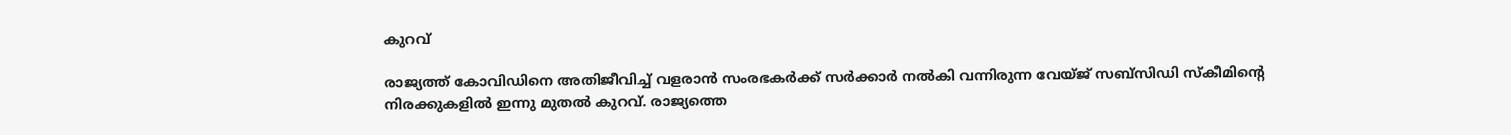കുറവ്

രാജ്യത്ത് കോവിഡിനെ അതിജീവിച്ച് വളരാന്‍ സംരഭകര്‍ക്ക് സര്‍ക്കാര്‍ നല്‍കി വന്നിരുന്ന വേയ്ജ് സബ്‌സിഡി സ്‌കീമിന്റെ നിരക്കുകളില്‍ ഇന്നു മുതല്‍ കുറവ്. രാജ്യത്തെ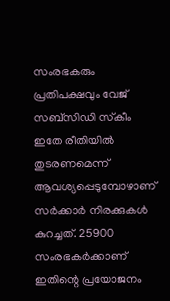സംരഭകരും പ്രതിപക്ഷവും വേജ് സബ്‌സിഡി സ്‌കീം ഇതേ രീതിയില്‍ തുടരണമെന്ന് ആവശ്യപ്പെടുമ്പോഴാണ് സര്‍ക്കാര്‍ നിരക്കുകള്‍ കുറച്ചത്. 25900 സംരഭകര്‍ക്കാണ് ഇതിന്റെ പ്രയോജനം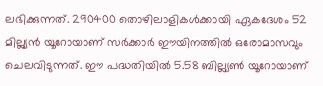ലഭിക്കുന്നത്. 290400 തൊഴിലാളികള്‍ക്കായി ഏകദേശം 52 മില്ല്യന്‍ യൂറോയാണ് സര്‍ക്കാര്‍ ഈയിനത്തില്‍ ഒരോമാസവും ചെലവിടുന്നത്. ഈ പദ്ധതിയില്‍ 5.58 ബില്ല്യണ്‍ യൂറോയാണ്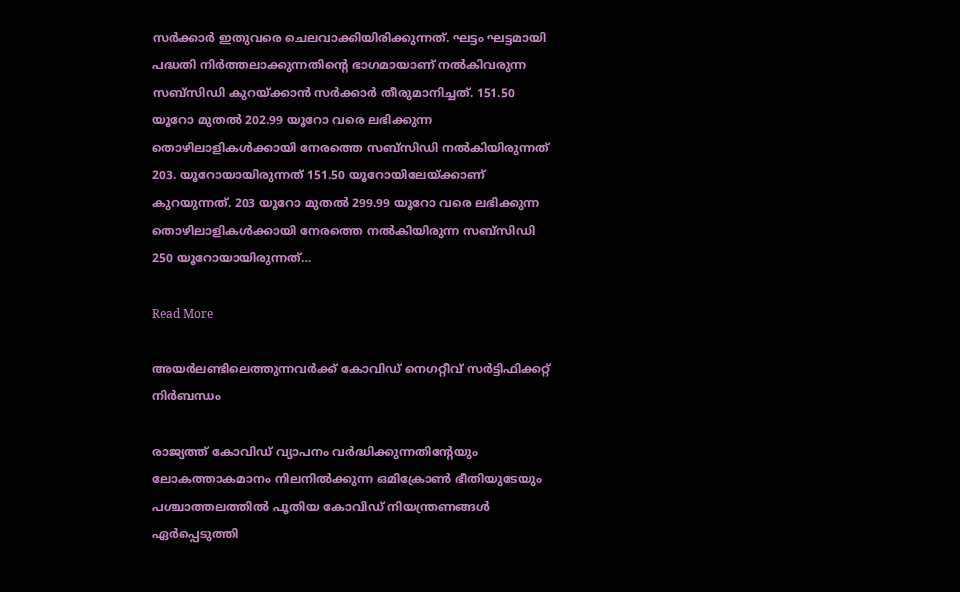സര്‍ക്കാര്‍ ഇതുവരെ ചെലവാക്കിയിരിക്കുന്നത്. ഘട്ടം ഘട്ടമായി പദ്ധതി നിര്‍ത്തലാക്കുന്നതിന്റെ ഭാഗമായാണ് നല്‍കിവരുന്ന സബ്‌സിഡി കുറയ്ക്കാന്‍ സര്‍ക്കാര്‍ തീരുമാനിച്ചത്. 151.50 യൂറോ മുതല്‍ 202.99 യൂറോ വരെ ലഭിക്കുന്ന തൊഴിലാളികള്‍ക്കായി നേരത്തെ സബ്‌സിഡി നല്‍കിയിരുന്നത് 203. യൂറോയായിരുന്നത് 151.50 യൂറോയിലേയ്ക്കാണ് കുറയുന്നത്. 203 യൂറോ മുതല്‍ 299.99 യൂറോ വരെ ലഭിക്കുന്ന തൊഴിലാളികള്‍ക്കായി നേരത്തെ നല്‍കിയിരുന്ന സബ്‌സിഡി 250 യൂറോയായിരുന്നത്…

Read More

അയര്‍ലണ്ടിലെത്തുന്നവര്‍ക്ക് കോവിഡ് നെഗറ്റീവ് സര്‍ട്ടിഫിക്കറ്റ് നിര്‍ബന്ധം

രാജ്യത്ത് കോവിഡ് വ്യാപനം വര്‍ദ്ധിക്കുന്നതിന്റേയും ലോകത്താകമാനം നിലനില്‍ക്കുന്ന ഒമിക്രോണ്‍ ഭീതിയുടേയും പശ്ചാത്തലത്തില്‍ പൂതിയ കോവിഡ് നിയന്ത്രണങ്ങള്‍ ഏര്‍പ്പെടുത്തി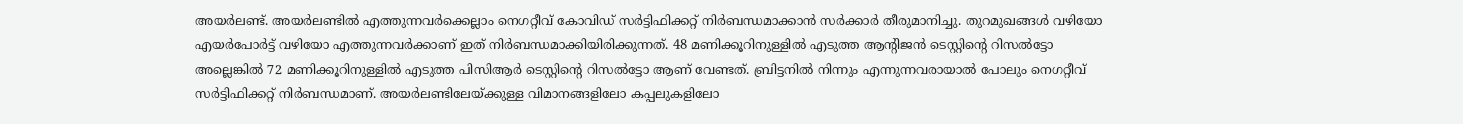അയര്‍ലണ്ട്. അയര്‍ലണ്ടില്‍ എത്തുന്നവര്‍ക്കെല്ലാം നെഗറ്റീവ് കോവിഡ് സര്‍ട്ടിഫിക്കറ്റ് നിര്‍ബന്ധമാക്കാന്‍ സര്‍ക്കാര്‍ തീരുമാനിച്ചു. തുറമുഖങ്ങള്‍ വഴിയോ എയര്‍പോര്‍ട്ട് വഴിയോ എത്തുന്നവര്‍ക്കാണ് ഇത് നിര്‍ബന്ധമാക്കിയിരിക്കുന്നത്. 48 മണിക്കൂറിനുള്ളില്‍ എടുത്ത ആന്റിജന്‍ ടെസ്റ്റിന്റെ റിസല്‍ട്ടോ അല്ലെങ്കില്‍ 72 മണിക്കൂറിനുള്ളില്‍ എടുത്ത പിസിആര്‍ ടെസ്റ്റിന്റെ റിസല്‍ട്ടോ ആണ് വേണ്ടത്. ബ്രിട്ടനില്‍ നിന്നും എന്നുന്നവരായാല്‍ പോലും നെഗറ്റീവ് സര്‍ട്ടിഫിക്കറ്റ് നിര്‍ബന്ധമാണ്. അയര്‍ലണ്ടിലേയ്ക്കുള്ള വിമാനങ്ങളിലോ കപ്പലുകളിലോ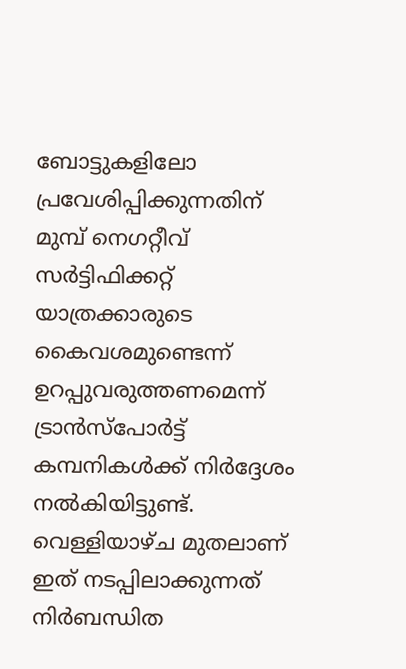ബോട്ടുകളിലോ പ്രവേശിപ്പിക്കുന്നതിന് മുമ്പ് നെഗറ്റീവ് സര്‍ട്ടിഫിക്കറ്റ് യാത്രക്കാരുടെ കൈവശമുണ്ടെന്ന് ഉറപ്പുവരുത്തണമെന്ന് ട്രാന്‍സ്‌പോര്‍ട്ട് കമ്പനികള്‍ക്ക് നിര്‍ദ്ദേശം നല്‍കിയിട്ടുണ്ട്. വെള്ളിയാഴ്ച മുതലാണ് ഇത് നടപ്പിലാക്കുന്നത് നിര്‍ബന്ധിത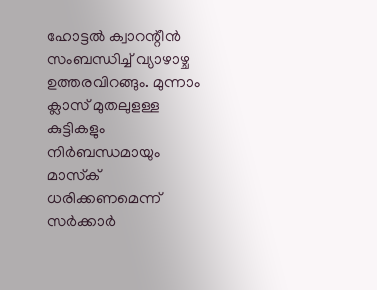ഹോട്ടല്‍ ക്വാറന്റീന്‍ സംബന്ധിച്ച് വ്യാഴാഴ്ച ഉത്തരവിറങ്ങും. മുന്നാം ക്ലാസ് മുതലുളള്ള കുട്ടികളും നിര്‍ബന്ധമായും മാസ്‌ക് ധരിക്കണമെന്ന് സര്‍ക്കാര്‍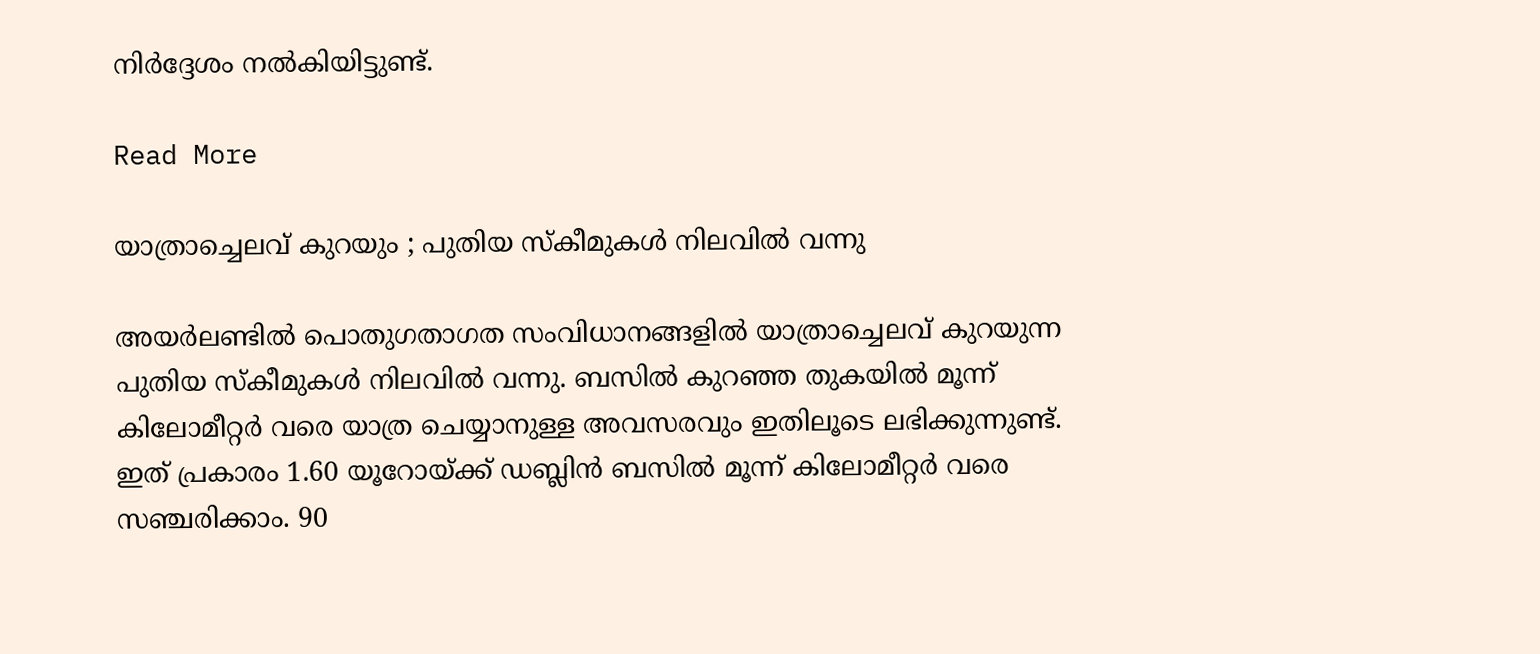നിര്‍ദ്ദേശം നല്‍കിയിട്ടുണ്ട്.

Read More

യാത്രാച്ചെലവ് കുറയും ; പുതിയ സ്‌കീമുകള്‍ നിലവില്‍ വന്നു

അയര്‍ലണ്ടില്‍ പൊതുഗതാഗത സംവിധാനങ്ങളില്‍ യാത്രാച്ചെലവ് കുറയുന്ന പുതിയ സ്‌കീമുകള്‍ നിലവില്‍ വന്നു. ബസില്‍ കുറഞ്ഞ തുകയില്‍ മൂന്ന് കിലോമീറ്റര്‍ വരെ യാത്ര ചെയ്യാനുള്ള അവസരവും ഇതിലൂടെ ലഭിക്കുന്നുണ്ട്. ഇത് പ്രകാരം 1.60 യൂറോയ്ക്ക് ഡബ്ലിന്‍ ബസില്‍ മൂന്ന് കിലോമീറ്റര്‍ വരെ സഞ്ചരിക്കാം. 90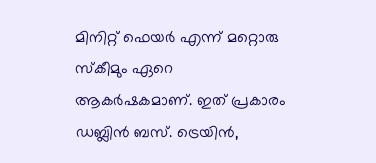മിനിറ്റ് ഫെയര്‍ എന്ന് മറ്റൊരു സ്‌കീമും ഏറെ ആകര്‍ഷകമാണ്. ഇത് പ്രകാരം ഡബ്ലിന്‍ ബസ്. ട്രെയിന്‍,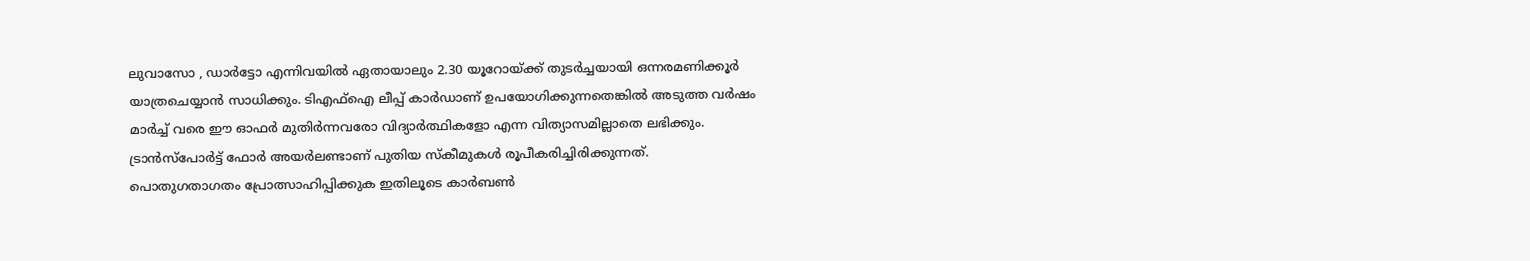ലുവാസോ , ഡാര്‍ട്ടോ എന്നിവയില്‍ ഏതായാലും 2.30 യൂറോയ്ക്ക് തുടര്‍ച്ചയായി ഒന്നരമണിക്കൂര്‍ യാത്രചെയ്യാന്‍ സാധിക്കും. ടിഎഫ്‌ഐ ലീപ്പ് കാര്‍ഡാണ് ഉപയോഗിക്കുന്നതെങ്കില്‍ അടുത്ത വര്‍ഷം മാര്‍ച്ച് വരെ ഈ ഓഫര്‍ മുതിര്‍ന്നവരോ വിദ്യാര്‍ത്ഥികളോ എന്ന വിത്യാസമില്ലാതെ ലഭിക്കും. ട്രാന്‍സ്‌പോര്‍ട്ട് ഫോര്‍ അയര്‍ലണ്ടാണ് പുതിയ സ്‌കീമുകള്‍ രൂപീകരിച്ചിരിക്കുന്നത്. പൊതുഗതാഗതം പ്രോത്സാഹിപ്പിക്കുക ഇതിലൂടെ കാര്‍ബണ്‍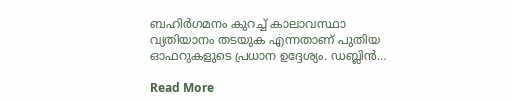ബഹിര്‍ഗമനം കുറച്ച് കാലാവസ്ഥാ വ്യതിയാനം തടയുക എന്നതാണ് പുതിയ ഓഫറുകളുടെ പ്രധാന ഉദ്ദേശ്യം. ഡബ്ലിന്‍…

Read More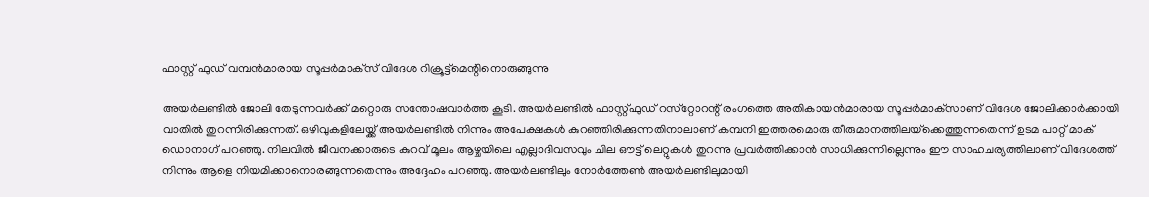ഫാസ്റ്റ് ഫുഡ് വമ്പന്‍മാരായ സൂപ്പര്‍മാക്‌സ് വിദേശ റിക്രൂട്ട്‌മെന്റിനൊരുങ്ങുന്നു

അയര്‍ലണ്ടില്‍ ജോലി തേടുന്നവര്‍ക്ക് മറ്റൊരു സന്തോഷവാര്‍ത്ത കൂടി. അയര്‍ലണ്ടില്‍ ഫാസ്റ്റ്ഫുഡ് റസ്‌റ്റോറന്റ് രംഗത്തെ അതികായന്‍മാരായ സൂപ്പര്‍മാക്‌സാണ് വിദേശ ജോലിക്കാര്‍ക്കായി വാതില്‍ തുറന്നിരിക്കുന്നത്. ഒഴിവുകളിലേയ്ക്ക് അയര്‍ലണ്ടില്‍ നിന്നും അപേക്ഷകള്‍ കുറഞ്ഞിരിക്കുന്നതിനാലാണ് കമ്പനി ഇത്തരമൊരു തീരുമാനത്തിലയ്‌ക്കെത്തുന്നതെന്ന് ഉടമ പാറ്റ് മാക് ഡൊനാഗ് പറഞ്ഞു. നിലവില്‍ ജീവനക്കാരുടെ കുറവ് മൂലം ആഴ്ചയിലെ എല്ലാദിവസവും ചില ഔട്ട് ലെറ്റുകള്‍ തുറന്നു പ്രവര്‍ത്തിക്കാന്‍ സാധിക്കുന്നില്ലെന്നും ഈ സാഹചര്യത്തിലാണ് വിദേശത്ത് നിന്നും ആളെ നിയമിക്കാനൊരങ്ങുന്നതെന്നും അദ്ദേഹം പറഞ്ഞു. അയര്‍ലണ്ടിലും നോര്‍ത്തേണ്‍ അയര്‍ലണ്ടിലുമായി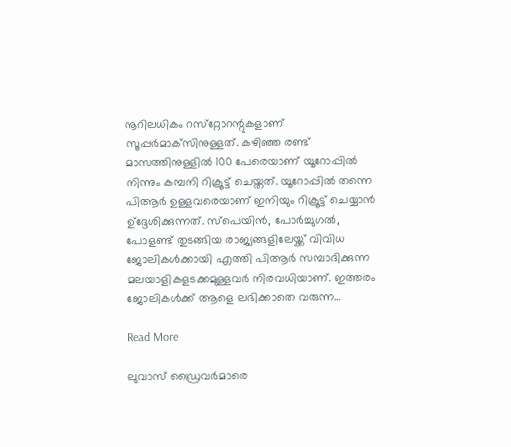നൂറിലധികം റസ്‌റ്റോറന്റുകളാണ് സൂപ്പര്‍മാക്‌സിനുള്ളത്. കഴിഞ്ഞ രണ്ട് മാസത്തിനുള്ളില്‍ 100 പേരെയാണ് യൂറോപ്പില്‍ നിന്നും കമ്പനി റിക്രൂട്ട് ചെയ്തത്. യൂറോപ്പില്‍ തന്നെ പിആര്‍ ഉള്ളവരെയാണ് ഇനിയും റിക്രൂട്ട് ചെയ്യാന്‍ ഉ്‌ദ്ദേശിക്കുന്നത്. സ്‌പെയിന്‍, പോര്‍ച്ചുഗല്‍, പോളണ്ട് തുടങ്ങിയ രാജ്യങ്ങളിലേയ്ക്ക് വിവിധ ജോലികള്‍ക്കായി എത്തി പിആര്‍ സമ്പാദിക്കുന്ന മലയാളികളടക്കമുള്ളവര്‍ നിരവധിയാണ്. ഇത്തരം ജോലികള്‍ക്ക് ആളെ ലഭിക്കാതെ വരുന്ന…

Read More

ലുവാസ് ഡ്രൈവര്‍മാരെ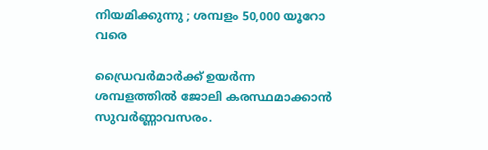നിയമിക്കുന്നു ; ശമ്പളം 50,000 യൂറോ വരെ

ഡ്രൈവര്‍മാര്‍ക്ക് ഉയര്‍ന്ന ശമ്പളത്തില്‍ ജോലി കരസ്ഥമാക്കാന്‍ സുവര്‍ണ്ണാവസരം.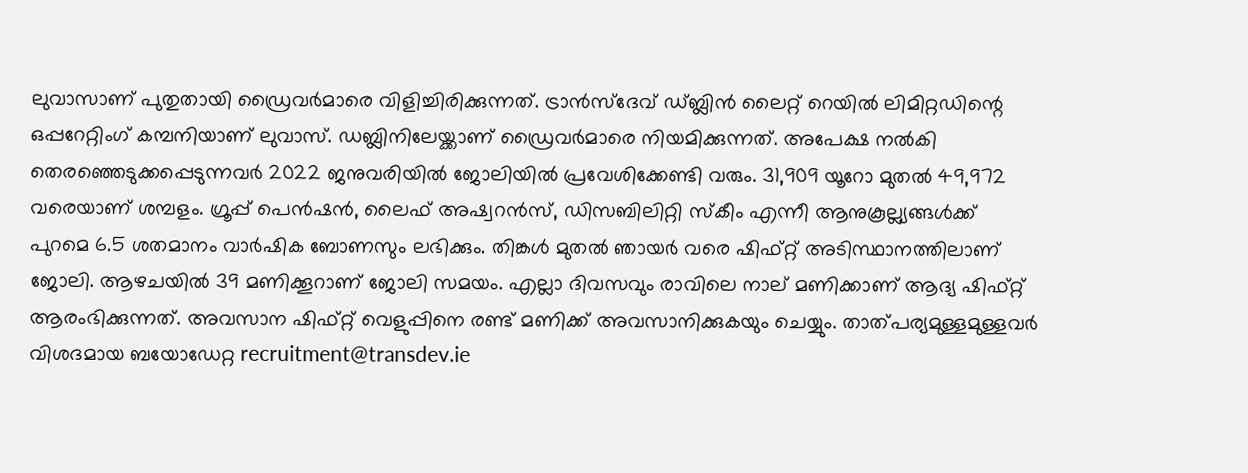ലുവാസാണ് പുതുതായി ഡ്രൈവര്‍മാരെ വിളിച്ചിരിക്കുന്നത്. ട്രാന്‍സ്‌ദേവ് ഡ്ബ്ലിന്‍ ലൈറ്റ് റെയില്‍ ലിമിറ്റഡിന്റെ ഒപ്പറേറ്റിംഗ് കമ്പനിയാണ് ലുവാസ്. ഡബ്ലിനിലേയ്ക്കാണ് ഡ്രൈവര്‍മാരെ നിയമിക്കുന്നത്. അപേക്ഷ നല്‍കി തെരഞ്ഞെടുക്കപ്പെടുന്നവര്‍ 2022 ജനുവരിയില്‍ ജോലിയില്‍ പ്രവേശിക്കേണ്ടി വരും. 31,909 യൂറോ മുതല്‍ 49,972 വരെയാണ് ശമ്പളം. ഗ്രൂപ്പ് പെന്‍ഷന്‍, ലൈഫ് അഷ്വറന്‍സ്, ഡിസബിലിറ്റി സ്‌കീം എന്നീ ആനുകൂല്ല്യങ്ങള്‍ക്ക് പുറമെ 6.5 ശതമാനം വാര്‍ഷിക ബോണസും ലഭിക്കും. തിങ്കള്‍ മുതല്‍ ഞായര്‍ വരെ ഷിഫ്റ്റ് അടിസ്ഥാനത്തിലാണ് ജോലി. ആഴചയില്‍ 39 മണിക്കൂറാണ് ജോലി സമയം. എല്ലാ ദിവസവും രാവിലെ നാല് മണിക്കാണ് ആദ്യ ഷിഫ്റ്റ് ആരംഭിക്കുന്നത്. അവസാന ഷിഫ്റ്റ് വെളുപ്പിനെ രണ്ട് മണിക്ക് അവസാനിക്കുകയും ചെയ്യും. താത്പര്യമുള്ളമുള്ളവര്‍ വിശദമായ ബയോഡേറ്റ recruitment@transdev.ie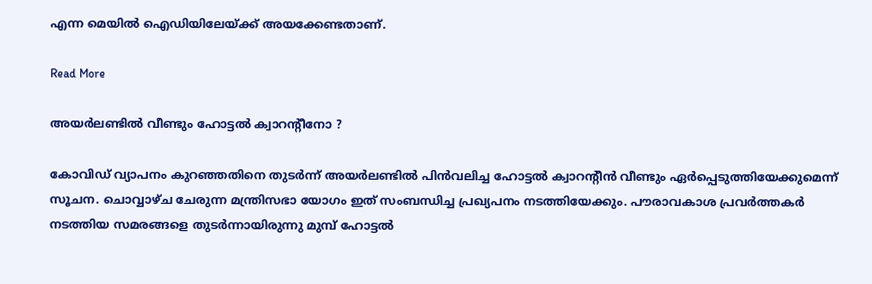എന്ന മെയില്‍ ഐഡിയിലേയ്ക്ക് അയക്കേണ്ടതാണ്.

Read More

അയര്‍ലണ്ടില്‍ വീണ്ടും ഹോട്ടല്‍ ക്വാറന്റീനോ ?

കോവിഡ് വ്യാപനം കുറഞ്ഞതിനെ തുടര്‍ന്ന് അയര്‍ലണ്ടില്‍ പിന്‍വലിച്ച ഹോട്ടല്‍ ക്വാറന്റീന്‍ വീണ്ടും ഏര്‍പ്പെടുത്തിയേക്കുമെന്ന് സൂചന. ചൊവ്വാഴ്ച ചേരുന്ന മന്ത്രിസഭാ യോഗം ഇത് സംബന്ധിച്ച പ്രഖ്യപനം നടത്തിയേക്കും. പൗരാവകാശ പ്രവര്‍ത്തകര്‍ നടത്തിയ സമരങ്ങളെ തുടര്‍ന്നായിരുന്നു മുമ്പ് ഹോട്ടല്‍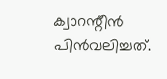ക്വാറന്റീന്‍ പിന്‍വലിച്ചത്.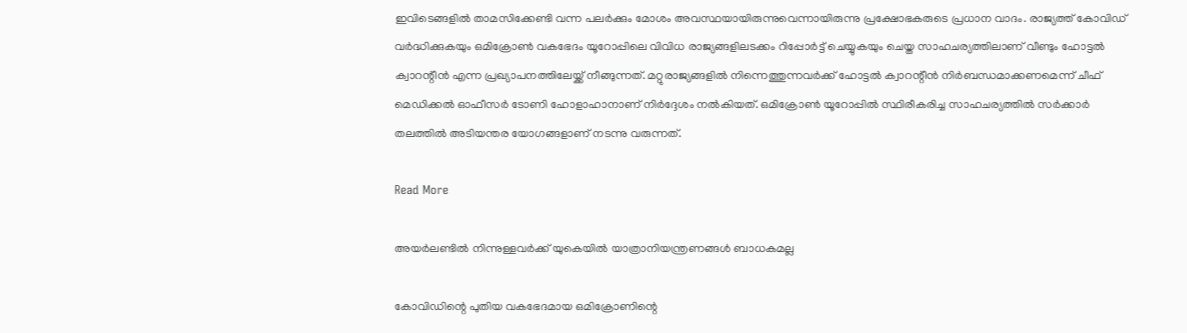ഇവിടെങ്ങളില്‍ താമസിക്കേണ്ടി വന്ന പലര്‍ക്കും മോശം അവസ്ഥയായിരുന്നുവെന്നായിരുന്നു പ്രക്ഷോഭകരുടെ പ്രധാന വാദം. രാജ്യത്ത് കോവിഡ് വര്‍ദ്ധിക്കുകയും ഒമിക്രോണ്‍ വകഭേദം യൂറോപ്പിലെ വിവിധ രാജ്യങ്ങളിലടക്കം റിപ്പോര്‍ട്ട് ചെയ്യുകയും ചെയ്ത സാഹചര്യത്തിലാണ് വീണ്ടും ഹോട്ടല്‍ ക്വാറന്റീന്‍ എന്ന പ്രഖ്യാപനത്തിലേയ്ക്ക് നീങ്ങുന്നത്. മറ്റുരാജ്യങ്ങളില്‍ നിന്നെത്തുന്നവര്‍ക്ക് ഹോട്ടല്‍ ക്വാറന്റീന്‍ നിര്‍ബന്ധമാക്കണമെന്ന് ചീഫ് മെഡിക്കല്‍ ഓഫീസര്‍ ടോണി ഹോളാഹാനാണ് നിര്‍ദ്ദേശം നല്‍കിയത്. ഒമിക്രോണ്‍ യൂറോപ്പില്‍ സ്ഥിരീകരിച്ച സാഹചര്യത്തില്‍ സര്‍ക്കാര്‍ തലത്തില്‍ അടിയന്തര യോഗങ്ങളാണ് നടന്നു വരുന്നത്.

Read More

അയര്‍ലണ്ടില്‍ നിന്നുള്ളവര്‍ക്ക് യുകെയില്‍ യാത്രാനിയന്ത്രണങ്ങള്‍ ബാധകമല്ല

കോവിഡിന്റെ പുതിയ വകഭേദമായ ഒമിക്രോണിന്റെ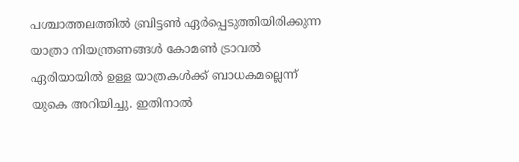പശ്ചാത്തലത്തില്‍ ബ്രിട്ടണ്‍ ഏര്‍പ്പെടുത്തിയിരിക്കുന്ന യാത്രാ നിയന്ത്രണങ്ങള്‍ കോമണ്‍ ട്രാവല്‍ ഏരിയായില്‍ ഉള്ള യാത്രകള്‍ക്ക് ബാധകമല്ലെന്ന് യുകെ അറിയിച്ചു. ഇതിനാല്‍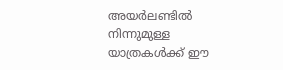അയര്‍ലണ്ടില്‍ നിന്നുമുള്ള യാത്രകള്‍ക്ക് ഈ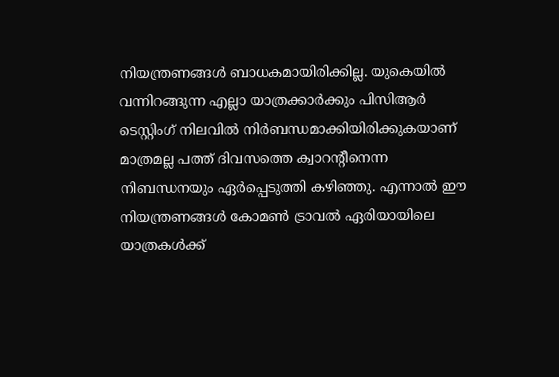നിയന്ത്രണങ്ങള്‍ ബാധകമായിരിക്കില്ല. യുകെയില്‍ വന്നിറങ്ങുന്ന എല്ലാ യാത്രക്കാര്‍ക്കും പിസിആര്‍ ടെസ്റ്റിംഗ് നിലവില്‍ നിര്‍ബന്ധമാക്കിയിരിക്കുകയാണ് മാത്രമല്ല പത്ത് ദിവസത്തെ ക്വാറന്റീനെന്ന നിബന്ധനയും ഏര്‍പ്പെടുത്തി കഴിഞ്ഞു. എന്നാല്‍ ഈ നിയന്ത്രണങ്ങള്‍ കോമണ്‍ ട്രാവല്‍ ഏരിയായിലെ യാത്രകള്‍ക്ക്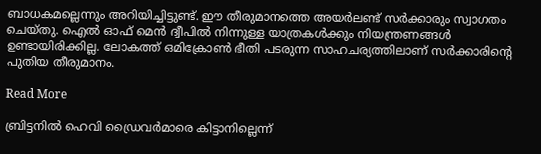ബാധകമല്ലെന്നും അറിയിച്ചിട്ടുണ്ട്. ഈ തീരുമാനത്തെ അയര്‍ലണ്ട് സര്‍ക്കാരും സ്വാഗതം ചെയ്തു. ഐല്‍ ഓഫ് മെന്‍ ദ്വീപില്‍ നിന്നുള്ള യാത്രകള്‍ക്കും നിയന്ത്രണങ്ങള്‍ ഉണ്ടായിരിക്കില്ല. ലോകത്ത് ഒമിക്രോണ്‍ ഭീതി പടരുന്ന സാഹചര്യത്തിലാണ് സര്‍ക്കാരിന്റെ പുതിയ തീരുമാനം.

Read More

ബ്രിട്ടനില്‍ ഹെവി ഡ്രൈവര്‍മാരെ കിട്ടാനില്ലെന്ന്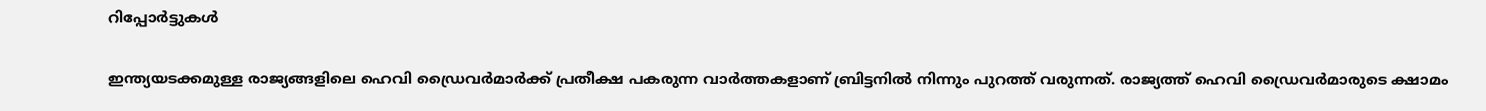റിപ്പോര്‍ട്ടുകള്‍

ഇന്ത്യയടക്കമുള്ള രാജ്യങ്ങളിലെ ഹെവി ഡ്രൈവര്‍മാര്‍ക്ക് പ്രതീക്ഷ പകരുന്ന വാര്‍ത്തകളാണ് ബ്രിട്ടനില്‍ നിന്നും പുറത്ത് വരുന്നത്. രാജ്യത്ത് ഹെവി ഡ്രൈവര്‍മാരുടെ ക്ഷാമം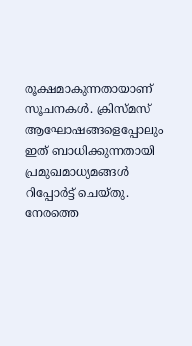രൂക്ഷമാകുന്നതായാണ് സൂചനകള്‍. ക്രിസ്മസ് ആഘോഷങ്ങളെപ്പോലും ഇത് ബാധിക്കുന്നതായി പ്രമുഖമാധ്യമങ്ങള്‍ റിപ്പോര്‍ട്ട് ചെയ്തു. നേരത്തെ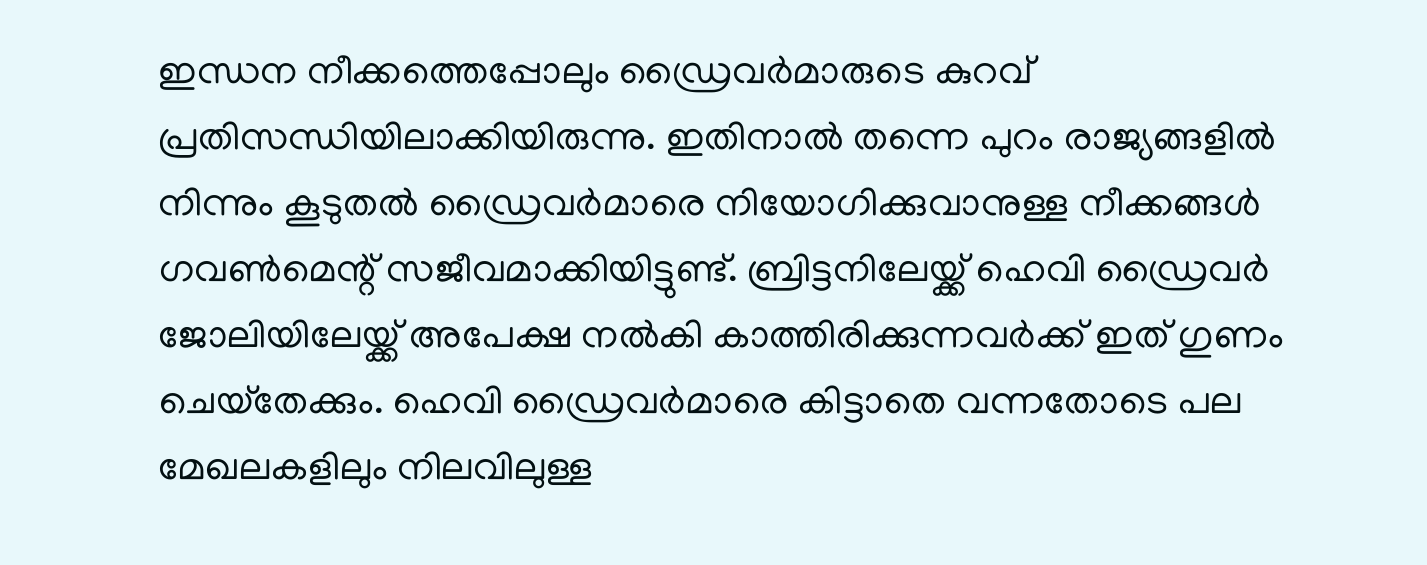ഇന്ധന നീക്കത്തെപ്പോലും ഡ്രൈവര്‍മാരുടെ കുറവ് പ്രതിസന്ധിയിലാക്കിയിരുന്നു. ഇതിനാല്‍ തന്നെ പുറം രാജ്യങ്ങളില്‍ നിന്നും കൂടുതല്‍ ഡ്രൈവര്‍മാരെ നിയോഗിക്കുവാനുള്ള നീക്കങ്ങള്‍ ഗവണ്‍മെന്റ് സജീവമാക്കിയിട്ടുണ്ട്. ബ്രിട്ടനിലേയ്ക്ക് ഹെവി ഡ്രൈവര്‍ ജോലിയിലേയ്ക്ക് അപേക്ഷ നല്‍കി കാത്തിരിക്കുന്നവര്‍ക്ക് ഇത് ഗുണം ചെയ്‌തേക്കും. ഹെവി ഡ്രൈവര്‍മാരെ കിട്ടാതെ വന്നതോടെ പല മേഖലകളിലും നിലവിലുള്ള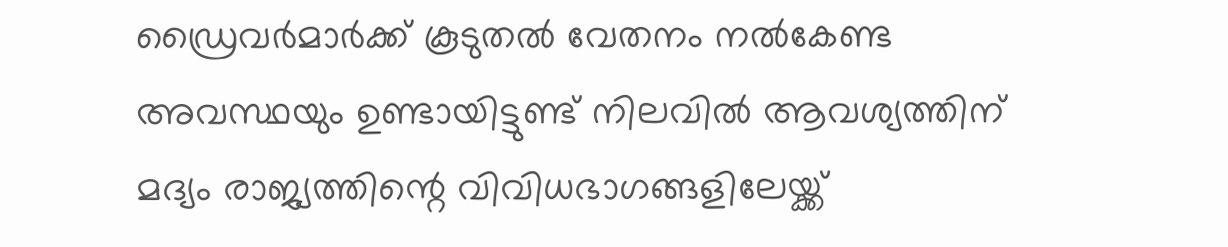ഡ്രൈവര്‍മാര്‍ക്ക് കൂടുതല്‍ വേതനം നല്‍കേണ്ട അവസ്ഥയും ഉണ്ടായിട്ടുണ്ട് നിലവില്‍ ആവശ്യത്തിന് മദ്യം രാജ്യത്തിന്റെ വിവിധഭാഗങ്ങളിലേയ്ക്ക്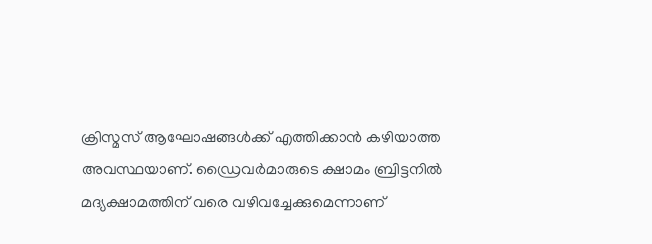ക്രിസ്മസ് ആഘോഷങ്ങള്‍ക്ക് എത്തിക്കാന്‍ കഴിയാത്ത അവസ്ഥയാണ്. ഡ്രൈവര്‍മാരുടെ ക്ഷാമം ബ്രിട്ടനില്‍ മദ്യക്ഷാമത്തിന് വരെ വഴിവച്ചേക്കുമെന്നാണ്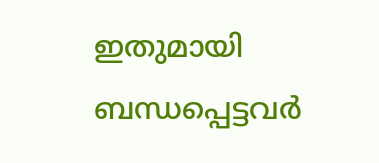ഇതുമായി ബന്ധപ്പെട്ടവര്‍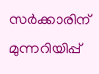സര്‍ക്കാരിന് മുന്നറിയിപ്പ്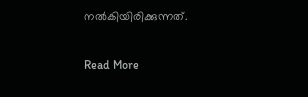നല്‍കിയിരിക്കുന്നത്.

Read More